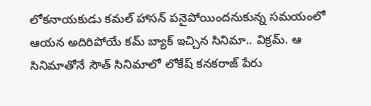లోకనాయకుడు కమల్ హాసన్ పనైపోయిందనుకున్న సమయంలో ఆయన అదిరిపోయే కమ్ బ్యాక్ ఇచ్చిన సినిమా.. విక్రమ్. ఆ సినిమాతోనే సౌత్ సినిమాలో లోకేష్ కనకరాజ్ పేరు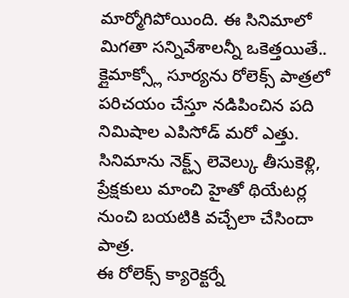మార్మోగిపోయింది. ఈ సినిమాలో మిగతా సన్నివేశాలన్నీ ఒకెత్తయితే.. క్లైమాక్స్లో సూర్యను రోలెక్స్ పాత్రలో పరిచయం చేస్తూ నడిపించిన పది నిమిషాల ఎపిసోడ్ మరో ఎత్తు. సినిమాను నెక్ట్స్ లెవెల్కు తీసుకెళ్లి, ప్రేక్షకులు మాంచి హైతో థియేటర్ల నుంచి బయటికి వచ్చేలా చేసిందా పాత్ర.
ఈ రోలెక్స్ క్యారెక్టర్నే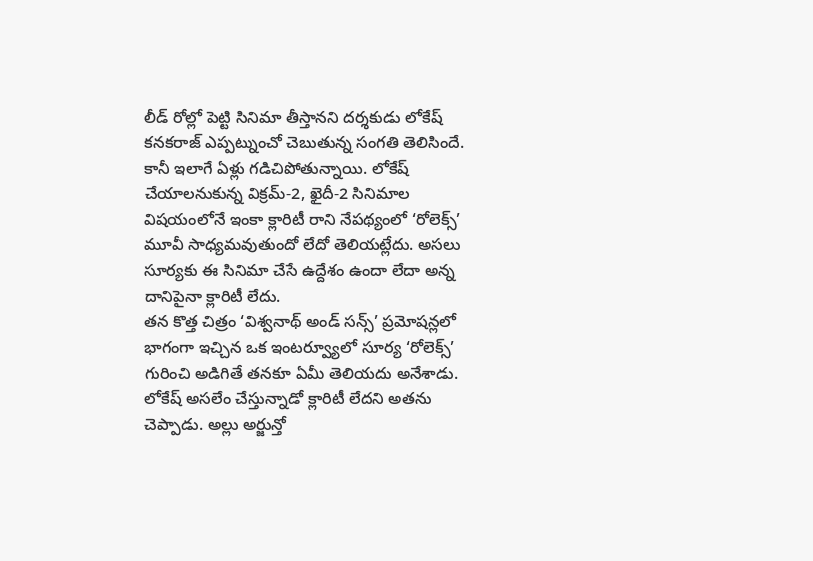లీడ్ రోల్లో పెట్టి సినిమా తీస్తానని దర్శకుడు లోకేష్ కనకరాజ్ ఎప్పట్నుంచో చెబుతున్న సంగతి తెలిసిందే. కానీ ఇలాగే ఏళ్లు గడిచిపోతున్నాయి. లోకేష్ చేయాలనుకున్న విక్రమ్-2, ఖైదీ-2 సినిమాల విషయంలోనే ఇంకా క్లారిటీ రాని నేపథ్యంలో ‘రోలెక్స్’ మూవీ సాధ్యమవుతుందో లేదో తెలియట్లేదు. అసలు సూర్యకు ఈ సినిమా చేసే ఉద్దేశం ఉందా లేదా అన్న దానిపైనా క్లారిటీ లేదు.
తన కొత్త చిత్రం ‘విశ్వనాథ్ అండ్ సన్స్’ ప్రమోషన్లలో భాగంగా ఇచ్చిన ఒక ఇంటర్వ్యూలో సూర్య ‘రోలెక్స్’ గురించి అడిగితే తనకూ ఏమీ తెలియదు అనేశాడు. లోకేష్ అసలేం చేస్తున్నాడో క్లారిటీ లేదని అతను చెప్పాడు. అల్లు అర్జున్తో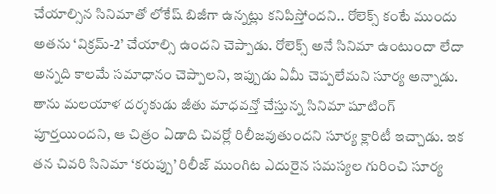చేయాల్సిన సినిమాతో లోకేష్ బిజీగా ఉన్నట్లు కనిపిస్తోందని.. రోలెక్స్ కంటే ముందు అతను ‘విక్రమ్-2’ చేయాల్సి ఉందని చెప్పాడు. రోలెక్స్ అనే సినిమా ఉంటుందా లేదా అన్నది కాలమే సమాధానం చెప్పాలని, ఇప్పుడు ఏమీ చెప్పలేమని సూర్య అన్నాడు.
తాను మలయాళ దర్శకుడు జీతు మాధవన్తో చేస్తున్న సినిమా షూటింగ్ పూర్తయిందని, ఆ చిత్రం ఏడాది చివర్లో రిలీజవుతుందని సూర్య క్లారిటీ ఇచ్చాడు. ఇక తన చివరి సినిమా ‘కరుప్పు’ రిలీజ్ ముంగిట ఎదురైన సమస్యల గురించి సూర్య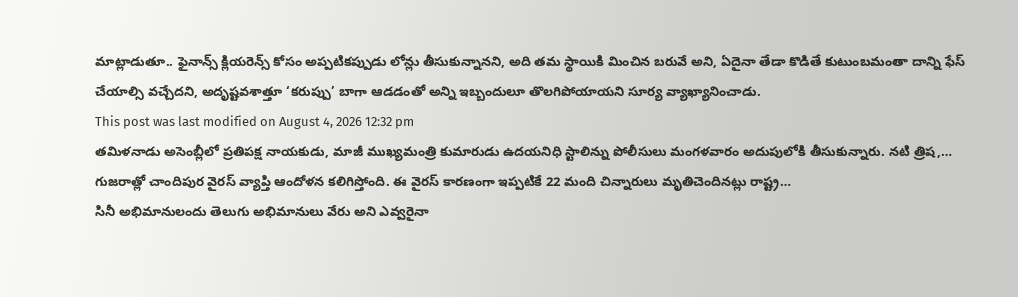మాట్లాడుతూ.. ఫైనాన్స్ క్లియరెన్స్ కోసం అప్పటికప్పుడు లోన్లు తీసుకున్నానని, అది తమ స్థాయికి మించిన బరువే అని, ఏదైనా తేడా కొడితే కుటుంబమంతా దాన్ని ఫేస్ చేయాల్సి వచ్చేదని, అదృష్టవశాత్తూ ‘కరుప్పు’ బాగా ఆడడంతో అన్ని ఇబ్బందులూ తొలగిపోయాయని సూర్య వ్యాఖ్యానించాడు.
This post was last modified on August 4, 2026 12:32 pm
తమిళనాడు అసెంబ్లీలో ప్రతిపక్ష నాయకుడు, మాజీ ముఖ్యమంత్రి కుమారుడు ఉదయనిధి స్టాలిన్ను పోలీసులు మంగళవారం అదుపులోకి తీసుకున్నారు. నటి త్రిష,…
గుజరాత్లో చాందిపుర వైరస్ వ్యాప్తి ఆందోళన కలిగిస్తోంది. ఈ వైరస్ కారణంగా ఇప్పటికే 22 మంది చిన్నారులు మృతిచెందినట్లు రాష్ట్ర…
సినీ అభిమానులందు తెలుగు అభిమానులు వేరు అని ఎవ్వరైనా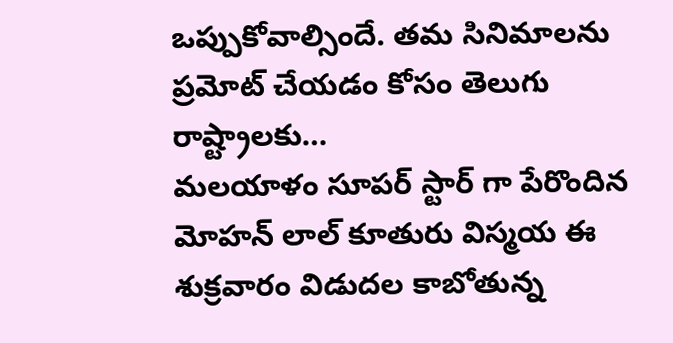ఒప్పుకోవాల్సిందే. తమ సినిమాలను ప్రమోట్ చేయడం కోసం తెలుగు రాష్ట్రాలకు…
మలయాళం సూపర్ స్టార్ గా పేరొందిన మోహన్ లాల్ కూతురు విస్మయ ఈ శుక్రవారం విడుదల కాబోతున్న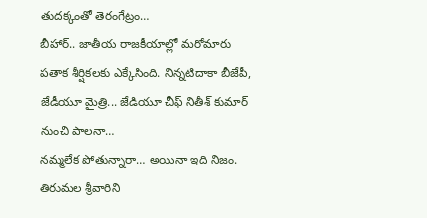తుదక్కంతో తెరంగేట్రం…
బీహార్.. జాతీయ రాజకీయాల్లో మరోమారు పతాక శీర్షికలకు ఎక్కేసింది. నిన్నటిదాకా బీజేపీ, జేడీయూ మైత్రి... జేడియూ చీఫ్ నితీశ్ కుమార్ నుంచి పాలనా…
నమ్మలేక పోతున్నారా… అయినా ఇది నిజం. తిరుమల శ్రీవారిని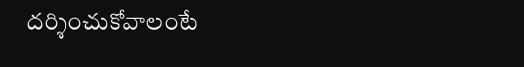దర్శించుకోవాలంటే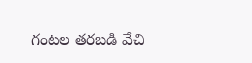గంటల తరబడి వేచి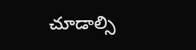చూడాల్సి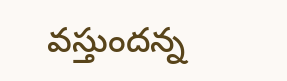వస్తుందన్న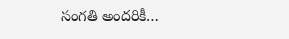సంగతి అందరికీ…